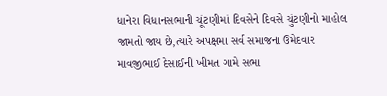ધાનેરા વિધાનસભાની ચૂંટણીમાં દિવસેને દિવસે ચુંટણીનો માહોલ જામતો જાય છે,ત્યારે અપક્ષમા સર્વ સમાજના ઉમેદવાર માવજીભાઈ દેસાઈની ખીમત ગામે સભા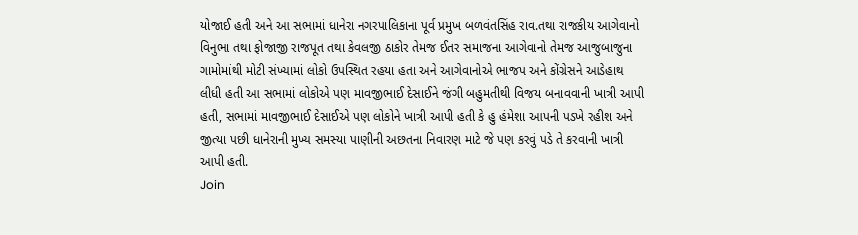યોજાઈ હતી અને આ સભામાં ધાનેરા નગરપાલિકાના પૂર્વ પ્રમુખ બળવંતસિંહ રાવ.તથા રાજકીય આગેવાનો વિનુભા તથા ફોજાજી રાજપૂત તથા કેવલજી ઠાકોર તેમજ ઈતર સમાજના આગેવાનો તેમજ આજુબાજુના ગામોમાંથી મોટી સંખ્યામાં લોકો ઉપસ્થિત રહયા હતા અને આગેવાનોએ ભાજપ અને કોંગ્રેસને આડેહાથ લીધી હતી આ સભામાં લોકોએ પણ માવજીભાઈ દેસાઈને જંગી બહુમતીથી વિજય બનાવવાની ખાત્રી આપી હતી, સભામાં માવજીભાઈ દેસાઈએ પણ લોકોને ખાત્રી આપી હતી કે હુ હંમેશા આપની પડખે રહીશ અને જીત્યા પછી ધાનેરાની મુખ્ય સમસ્યા પાણીની અછતના નિવારણ માટે જે પણ કરવું પડે તે કરવાની ખાત્રી આપી હતી.
Join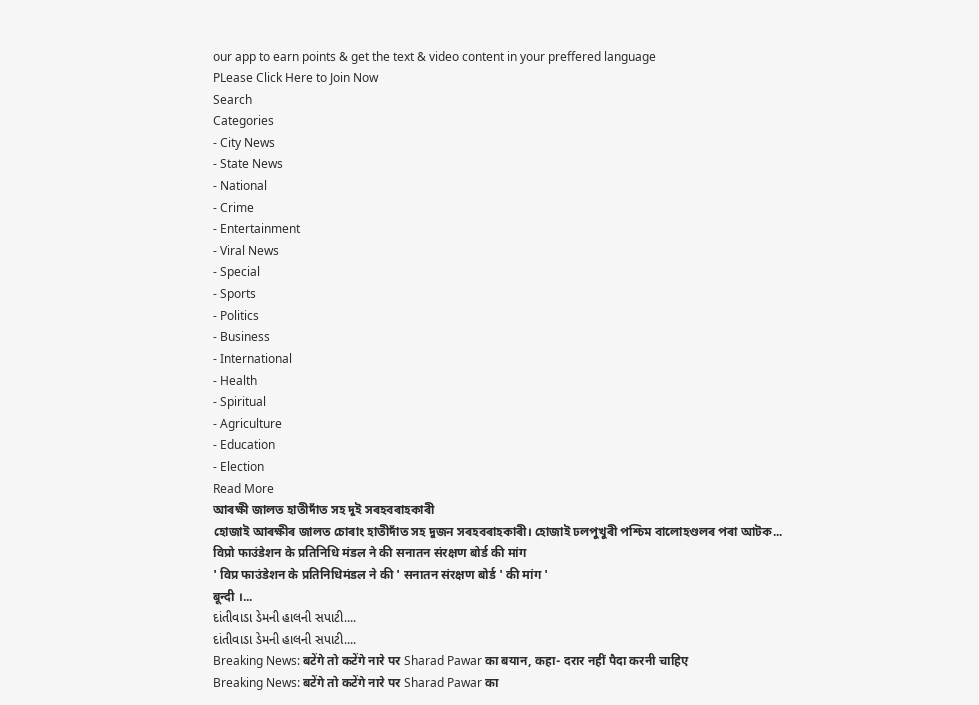our app to earn points & get the text & video content in your preffered language
PLease Click Here to Join Now
Search
Categories
- City News
- State News
- National
- Crime
- Entertainment
- Viral News
- Special
- Sports
- Politics
- Business
- International
- Health
- Spiritual
- Agriculture
- Education
- Election
Read More
আৰক্ষী জালত হাতীদাঁত সহ দুই সৰহবৰাহকাৰী
হোজাই আৰক্ষীৰ জালত চোৰাং হাতীদাঁত সহ দুজন সৰহবৰাহকাৰী। হোজাই ঢলপুখুৰী পশ্চিম বালোহণ্ডলৰ পৰা আটক...
विप्रो फाउंडेशन के प्रतिनिधि मंडल ने की सनातन संरक्षण बोर्ड की मांग
' विप्र फाउंडेशन के प्रतिनिधिमंडल ने की ' सनातन संरक्षण बोर्ड ' की मांग '
बून्दी ।...
દાંતીવાડા ડેમની હાલની સપાટી....
દાંતીવાડા ડેમની હાલની સપાટી....
Breaking News: बटेंगे तो कटेंगे नारे पर Sharad Pawar का बयान, कहा- दरार नहीं पैदा करनी चाहिए
Breaking News: बटेंगे तो कटेंगे नारे पर Sharad Pawar का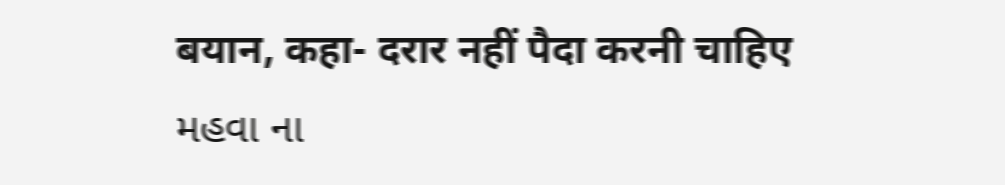बयान, कहा- दरार नहीं पैदा करनी चाहिए
મહવા ના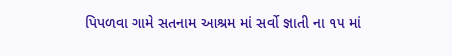પિપળવા ગામે સતનામ આશ્રમ માં સર્વો જ્ઞાતી ના ૧૫ માં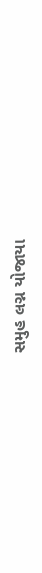સમુહ લગ્ન યોજાયા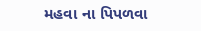મહવા ના પિપળવા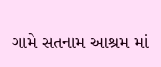ગામે સતનામ આશ્રમ માં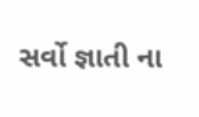સર્વો જ્ઞાતી ના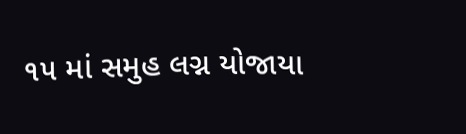૧૫ માં સમુહ લગ્ન યોજાયા